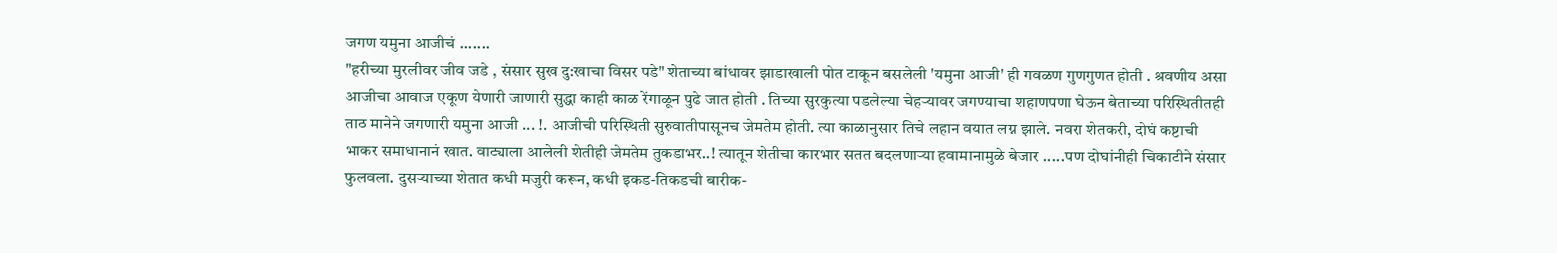जगण यमुना आजीचं .......
"हरीच्या मुरलीवर जीव जडे , संसार सुख दु:खाचा विसर पडे" शेताच्या बांधावर झाडाखाली पोत टाकून बसलेली 'यमुना आजी' ही गवळण गुणगुणत होती . श्रवणीय असा आजीचा आवाज एकूण येणारी जाणारी सुद्धा काही काळ रेंगाळून पुढे जात होती . तिच्या सुरकुत्या पडलेल्या चेहऱ्यावर जगण्याचा शहाणपणा घेऊन बेताच्या परिस्थितीतही ताठ मानेने जगणारी यमुना आजी ... !. आजीची परिस्थिती सुरुवातीपासूनच जेमतेम होती. त्या काळानुसार तिचे लहान वयात लग्न झाले. नवरा शेतकरी, दोघं कष्टाची भाकर समाधानानं खात. वाट्याला आलेली शेतीही जेमतेम तुकडाभर..! त्यातून शेतीचा कारभार सतत बदलणाऱ्या हवामानामुळे बेजार .....पण दोघांनीही चिकाटीने संसार फुलवला. दुसऱ्याच्या शेतात कधी मजुरी करून, कधी इकड-तिकडची बारीक-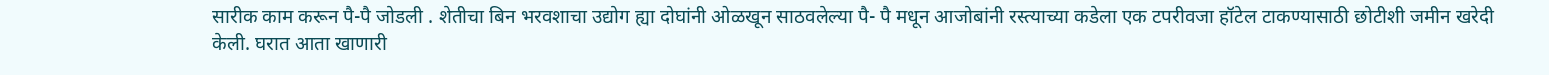सारीक काम करून पै-पै जोडली . शेतीचा बिन भरवशाचा उद्योग ह्या दोघांनी ओळखून साठवलेल्या पै- पै मधून आजोबांनी रस्त्याच्या कडेला एक टपरीवजा हॉटेल टाकण्यासाठी छोटीशी जमीन खरेदी केली. घरात आता खाणारी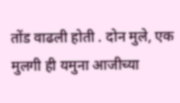तोंड वाढली होती . दोन मुले, एक मुलगी ही यमुना आजीच्या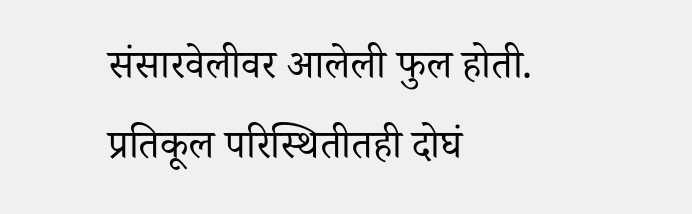संसारवेलीवर आलेली फुल होती. प्रतिकूल परिस्थितीतही दोघं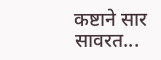कष्टाने सार सावरत...